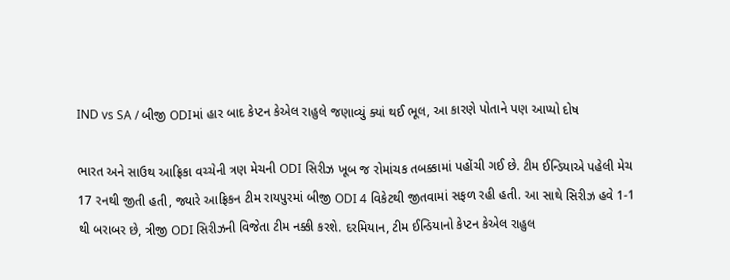IND vs SA / બીજી ODIમાં હાર બાદ કેપ્ટન કેએલ રાહુલે જણાવ્યું ક્યાં થઈ ભૂલ, આ કારણે પોતાને પણ આપ્યો દોષ

ભારત અને સાઉથ આફ્રિકા વચ્ચેની ત્રણ મેચની ODI સિરીઝ ખૂબ જ રોમાંચક તબક્કામાં પહોંચી ગઈ છે. ટીમ ઈન્ડિયાએ પહેલી મેચ 17 રનથી જીતી હતી, જ્યારે આફ્રિકન ટીમ રાયપુરમાં બીજી ODI 4 વિકેટથી જીતવામાં સફળ રહી હતી. આ સાથે સિરીઝ હવે 1-1 થી બરાબર છે, ત્રીજી ODI સિરીઝની વિજેતા ટીમ નક્કી કરશે. દરમિયાન, ટીમ ઈન્ડિયાનો કેપ્ટન કેએલ રાહુલ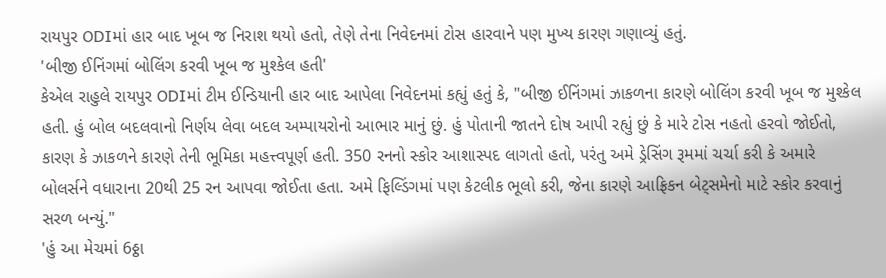રાયપુર ODIમાં હાર બાદ ખૂબ જ નિરાશ થયો હતો, તેણે તેના નિવેદનમાં ટોસ હારવાને પણ મુખ્ય કારણ ગણાવ્યું હતું.
'બીજી ઈનિંગમાં બોલિંગ કરવી ખૂબ જ મુશ્કેલ હતી'
કેએલ રાહુલે રાયપુર ODIમાં ટીમ ઈન્ડિયાની હાર બાદ આપેલા નિવેદનમાં કહ્યું હતું કે, "બીજી ઈનિંગમાં ઝાકળના કારણે બોલિંગ કરવી ખૂબ જ મુશ્કેલ હતી. હું બોલ બદલવાનો નિર્ણય લેવા બદલ અમ્પાયરોનો આભાર માનું છું. હું પોતાની જાતને દોષ આપી રહ્યું છું કે મારે ટોસ નહતો હરવો જોઈતો, કારણ કે ઝાકળને કારણે તેની ભૂમિકા મહત્ત્વપૂર્ણ હતી. 350 રનનો સ્કોર આશાસ્પદ લાગતો હતો, પરંતુ અમે ડ્રેસિંગ રૂમમાં ચર્ચા કરી કે અમારે બોલર્સને વધારાના 20થી 25 રન આપવા જોઈતા હતા. અમે ફિલ્ડિંગમાં પણ કેટલીક ભૂલો કરી, જેના કારણે આફ્રિકન બેટ્સમેનો માટે સ્કોર કરવાનું સરળ બન્યું."
'હું આ મેચમાં 6ઠ્ઠા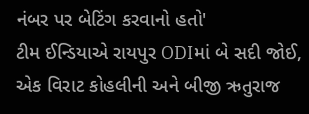નંબર પર બેટિંગ કરવાનો હતો'
ટીમ ઈન્ડિયાએ રાયપુર ODIમાં બે સદી જોઈ, એક વિરાટ કોહલીની અને બીજી ઋતુરાજ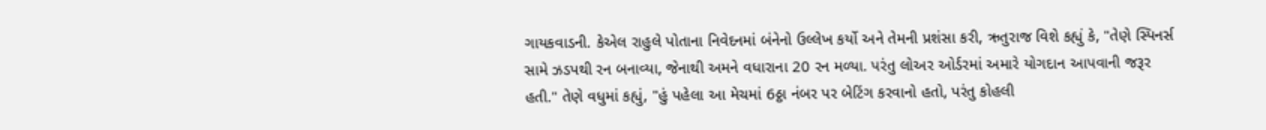ગાયકવાડની. કેએલ રાહુલે પોતાના નિવેદનમાં બંનેનો ઉલ્લેખ કર્યો અને તેમની પ્રશંસા કરી, ઋતુરાજ વિશે કહ્યું કે, "તેણે સ્પિનર્સ સામે ઝડપથી રન બનાવ્યા, જેનાથી અમને વધારાના 20 રન મળ્યા. પરંતુ લોઅર ઓર્ડરમાં અમારે યોગદાન આપવાની જરૂર હતી." તેણે વધુમાં કહ્યું, "હું પહેલા આ મેચમાં 6ઠ્ઠા નંબર પર બેટિંગ કરવાનો હતો, પરંતુ કોહલી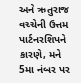અને ઋતુરાજ વચ્ચેની ઉત્તમ પાર્ટનરશિપને કારણે, મને 5મા નંબર પર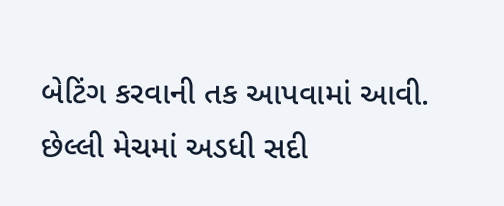બેટિંગ કરવાની તક આપવામાં આવી. છેલ્લી મેચમાં અડધી સદી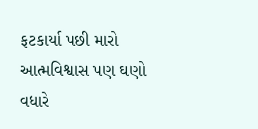ફટકાર્યા પછી મારો આત્મવિશ્વાસ પણ ઘણો વધારે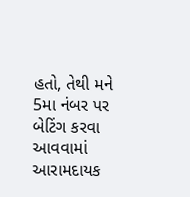હતો, તેથી મને 5મા નંબર પર બેટિંગ કરવા આવવામાં આરામદાયક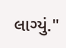લાગ્યું."